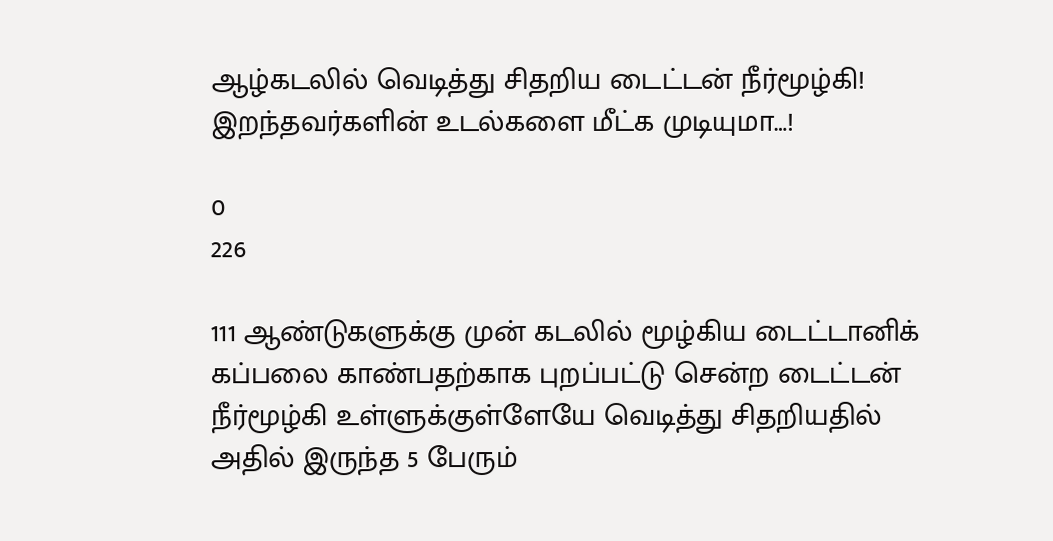ஆழ்கடலில் வெடித்து சிதறிய டைட்டன் நீர்மூழ்கி! இறந்தவர்களின் உடல்களை மீட்க முடியுமா…!

0
226

111 ஆண்டுகளுக்கு முன் கடலில் மூழ்கிய டைட்டானிக் கப்பலை காண்பதற்காக புறப்பட்டு சென்ற டைட்டன் நீர்மூழ்கி உள்ளுக்குள்ளேயே வெடித்து சிதறியதில் அதில் இருந்த 5 பேரும்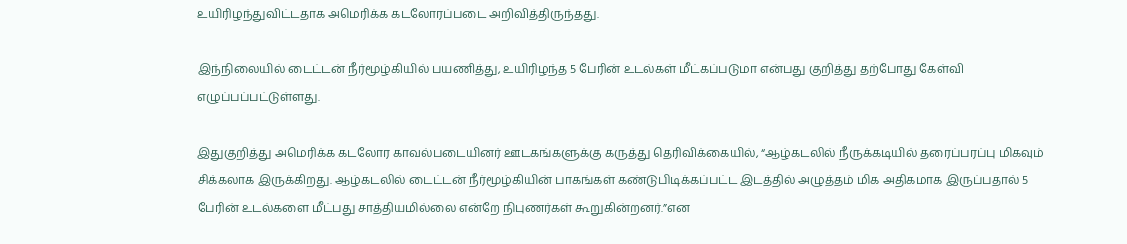உயிரிழந்துவிட்டதாக அமெரிக்க கடலோரப்படை அறிவித்திருந்தது.

இந்நிலையில் டைட்டன் நீர்மூழ்கியில் பயணித்து, உயிரிழந்த 5 பேரின் உடல்கள் மீட்கப்படுமா என்பது குறித்து தற்போது கேள்வி எழுப்பப்பட்டுள்ளது.

இதுகுறித்து அமெரிக்க கடலோர காவல்படையினர் ஊடகங்களுக்கு கருத்து தெரிவிக்கையில், “ஆழ்கடலில் நீருக்கடியில் தரைப்பரப்பு மிகவும் சிக்கலாக இருக்கிறது. ஆழ்கடலில் டைட்டன் நீர்மூழ்கியின் பாகங்கள் கண்டுபிடிக்கப்பட்ட இடத்தில் அழுத்தம் மிக அதிகமாக இருப்பதால் 5 பேரின் உடல்களை மீட்பது சாத்தியமில்லை என்றே நிபுணர்கள் கூறுகின்றனர்.”என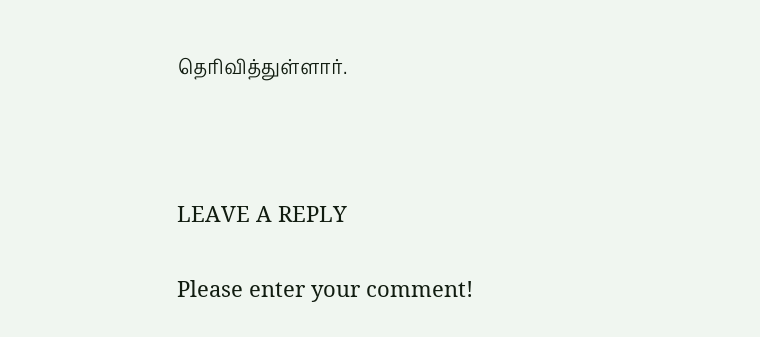தெரிவித்துள்ளார்.



LEAVE A REPLY

Please enter your comment!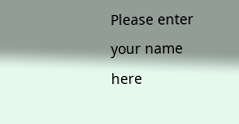Please enter your name here